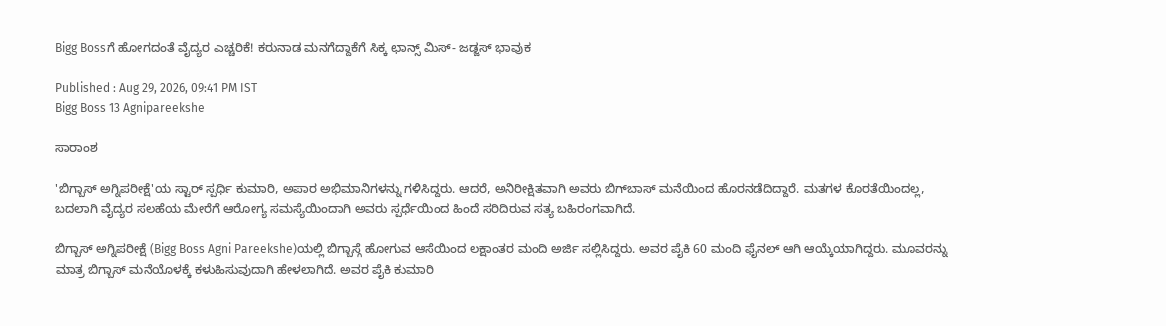Bigg Bossಗೆ ಹೋಗದಂತೆ ವೈದ್ಯರ ಎಚ್ಚರಿಕೆ! ಕರುನಾಡ ಮನಗೆದ್ದಾಕೆಗೆ ಸಿಕ್ಕ ಛಾನ್ಸ್ ಮಿಸ್- ಜಡ್ಜಸ್ ಭಾವುಕ

Published : Aug 29, 2026, 09:41 PM IST
Bigg Boss 13 Agnipareekshe

ಸಾರಾಂಶ

'ಬಿಗ್ಬಾಸ್ ಅಗ್ನಿಪರೀಕ್ಷೆ'ಯ ಸ್ಟಾರ್ ಸ್ಪರ್ಧಿ ಕುಮಾರಿ, ಅಪಾರ ಅಭಿಮಾನಿಗಳನ್ನು ಗಳಿಸಿದ್ದರು. ಆದರೆ, ಅನಿರೀಕ್ಷಿತವಾಗಿ ಅವರು ಬಿಗ್‌ಬಾಸ್ ಮನೆಯಿಂದ ಹೊರನಡೆದಿದ್ದಾರೆ. ಮತಗಳ ಕೊರತೆಯಿಂದಲ್ಲ, ಬದಲಾಗಿ ವೈದ್ಯರ ಸಲಹೆಯ ಮೇರೆಗೆ ಆರೋಗ್ಯ ಸಮಸ್ಯೆಯಿಂದಾಗಿ ಅವರು ಸ್ಪರ್ಧೆಯಿಂದ ಹಿಂದೆ ಸರಿದಿರುವ ಸತ್ಯ ಬಹಿರಂಗವಾಗಿದೆ.

ಬಿಗ್ಬಾಸ್ ಅಗ್ನಿಪರೀಕ್ಷೆ (Bigg Boss Agni Pareekshe)ಯಲ್ಲಿ ಬಿಗ್ಬಾಸ್ಗೆ ಹೋಗುವ ಆಸೆಯಿಂದ ಲಕ್ಷಾಂತರ ಮಂದಿ ಅರ್ಜಿ ಸಲ್ಲಿಸಿದ್ದರು. ಅವರ ಪೈಕಿ 60 ಮಂದಿ ಫೈನಲ್ ಆಗಿ ಆಯ್ಕೆಯಾಗಿದ್ದರು. ಮೂವರನ್ನು ಮಾತ್ರ ಬಿಗ್ಬಾಸ್ ಮನೆಯೊಳಕ್ಕೆ ಕಳುಹಿಸುವುದಾಗಿ ಹೇಳಲಾಗಿದೆ. ಅವರ ಪೈಕಿ ಕುಮಾರಿ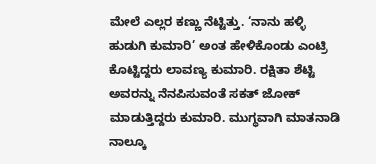ಮೇಲೆ ಎಲ್ಲರ ಕಣ್ಣು ನೆಟ್ಟಿತ್ತು. ‘ನಾನು ಹಳ್ಳಿ ಹುಡುಗಿ ಕುಮಾರಿ’ ಅಂತ ಹೇಳಿಕೊಂಡು ಎಂಟ್ರಿ ಕೊಟ್ಟಿದ್ದರು ಲಾವಣ್ಯ ಕುಮಾರಿ. ರಕ್ಷಿತಾ ಶೆಟ್ಟಿ ಅವರನ್ನು ನೆನಪಿಸುವಂತೆ ಸಕತ್ ಜೋಕ್ ಮಾಡುತ್ತಿದ್ದರು ಕುಮಾರಿ. ಮುಗ್ಧವಾಗಿ ಮಾತನಾಡಿ ನಾಲ್ಕೂ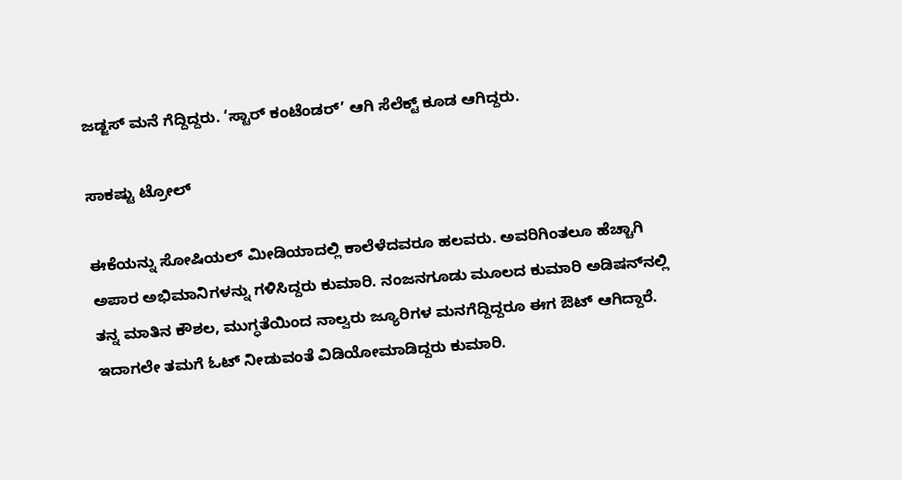ಜಡ್ಜಸ್ ಮನೆ ಗೆದ್ದಿದ್ದರು. ‘ಸ್ಟಾರ್ ಕಂಟೆಂಡರ್’ ಆಗಿ ಸೆಲೆಕ್ಟ್ ಕೂಡ ಆಗಿದ್ದರು.

ಸಾಕಷ್ಟು ಟ್ರೋಲ್

ಈಕೆಯನ್ನು ಸೋಷಿಯಲ್ ಮೀಡಿಯಾದಲ್ಲಿ ಕಾಲೆಳೆದವರೂ ಹಲವರು. ಅವರಿಗಿಂತಲೂ ಹೆಚ್ಚಾಗಿ ಅಪಾರ ಅಭಿಮಾನಿಗಳನ್ನು ಗಳಿಸಿದ್ದರು ಕುಮಾರಿ. ನಂಜನಗೂಡು ಮೂಲದ ಕುಮಾರಿ ಅಡಿಷನ್‌ನಲ್ಲಿ ತನ್ನ ಮಾತಿನ ಕೌಶಲ, ಮುಗ್ಧತೆಯಿಂದ ನಾಲ್ವರು ಜ್ಯೂರಿಗಳ ಮನಗೆದ್ದಿದ್ದರೂ ಈಗ ಔಟ್ ಆಗಿದ್ದಾರೆ. ಇದಾಗಲೇ ತಮಗೆ ಓಟ್ ನೀಡುವಂತೆ ವಿಡಿಯೋಮಾಡಿದ್ದರು ಕುಮಾರಿ.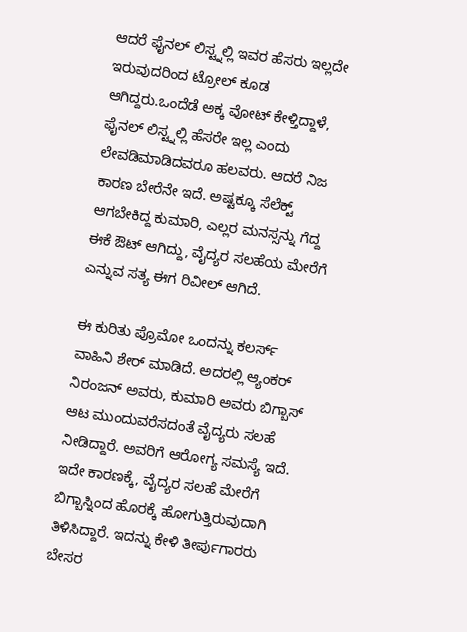ಆದರೆ ಫೈನಲ್ ಲಿಸ್ಟ್ನಲ್ಲಿ ಇವರ ಹೆಸರು ಇಲ್ಲದೇ ಇರುವುದರಿಂದ ಟ್ರೋಲ್ ಕೂಡ ಆಗಿದ್ದರು.ಒಂದೆಡೆ ಅಕ್ಕ ವೋಟ್ ಕೇಳ್ತಿದ್ದಾಳೆ, ಫೈನಲ್ ಲಿಸ್ಟ್ನಲ್ಲಿ ಹೆಸರೇ ಇಲ್ಲ ಎಂದು ಲೇವಡಿಮಾಡಿದವರೂ ಹಲವರು. ಆದರೆ ನಿಜ ಕಾರಣ ಬೇರೆನೇ ಇದೆ. ಅಷ್ಟಕ್ಕೂ ಸೆಲೆಕ್ಟ್ ಆಗಬೇಕಿದ್ದ ಕುಮಾರಿ, ಎಲ್ಲರ ಮನಸ್ಸನ್ನು ಗೆದ್ದ ಈಕೆ ಔಟ್ ಆಗಿದ್ದು, ವೈದ್ಯರ ಸಲಹೆಯ ಮೇರೆಗೆ ಎನ್ನುವ ಸತ್ಯ ಈಗ ರಿವೀಲ್ ಆಗಿದೆ.

ಈ ಕುರಿತು ಪ್ರೊಮೋ ಒಂದನ್ನು ಕಲರ್ಸ್ ವಾಹಿನಿ ಶೇರ್ ಮಾಡಿದೆ. ಅದರಲ್ಲಿ ಆ್ಯಂಕರ್ ನಿರಂಜನ್ ಅವರು, ಕುಮಾರಿ ಅವರು ಬಿಗ್ಬಾಸ್ ಆಟ ಮುಂದುವರೆಸದಂತೆ ವೈದ್ಯರು ಸಲಹೆ ನೀಡಿದ್ದಾರೆ. ಅವರಿಗೆ ಆರೋಗ್ಯ ಸಮಸ್ಯೆ ಇದೆ. ಇದೇ ಕಾರಣಕ್ಕೆ, ವೈದ್ಯರ ಸಲಹೆ ಮೇರೆಗೆ ಬಿಗ್ಬಾಸ್ನಿಂದ ಹೊರಕ್ಕೆ ಹೋಗುತ್ತಿರುವುದಾಗಿ ತಿಳಿಸಿದ್ದಾರೆ. ಇದನ್ನು ಕೇಳಿ ತೀರ್ಪುಗಾರರು ಬೇಸರ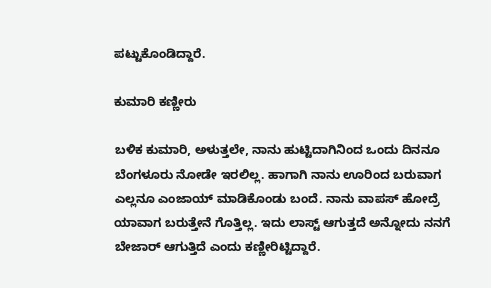ಪಟ್ಟುಕೊಂಡಿದ್ದಾರೆ.

ಕುಮಾರಿ ಕಣ್ಣೀರು

ಬಳಿಕ ಕುಮಾರಿ, ಅಳುತ್ತಲೇ, ನಾನು ಹುಟ್ಟಿದಾಗಿನಿಂದ ಒಂದು ದಿನನೂ ಬೆಂಗಳೂರು ನೋಡೇ ಇರಲಿಲ್ಲ. ಹಾಗಾಗಿ ನಾನು ಊರಿಂದ ಬರುವಾಗ ಎಲ್ಲನೂ ಎಂಜಾಯ್ ಮಾಡಿಕೊಂಡು ಬಂದೆ. ನಾನು ವಾಪಸ್ ಹೋದ್ರೆ ಯಾವಾಗ ಬರುತ್ತೇನೆ ಗೊತ್ತಿಲ್ಲ. ಇದು ಲಾಸ್ಟ್ ಆಗುತ್ತದೆ ಅನ್ನೋದು ನನಗೆ ಬೇಜಾರ್ ಆಗುತ್ತಿದೆ ಎಂದು ಕಣ್ಣೀರಿಟ್ಟಿದ್ದಾರೆ.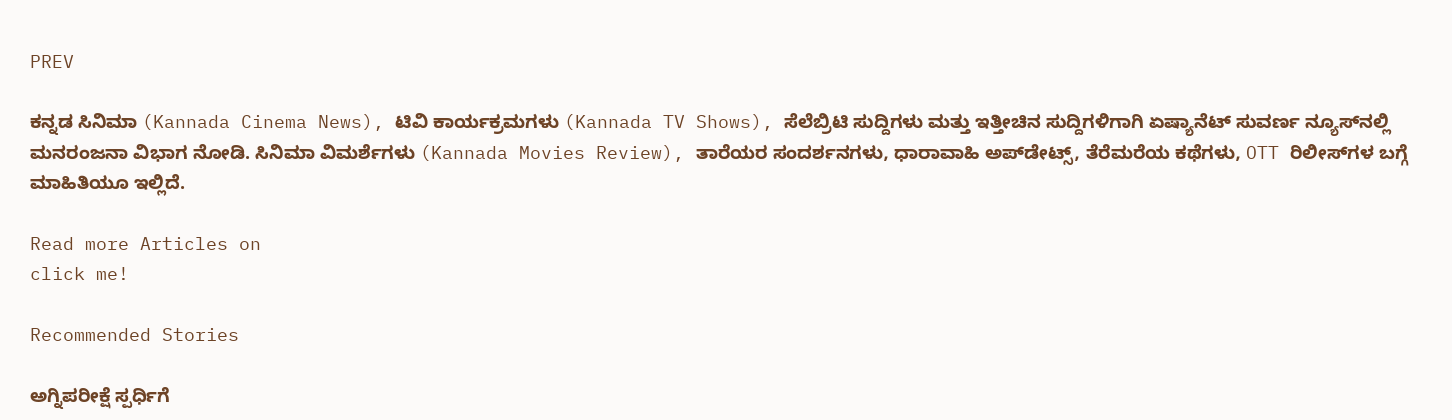PREV

ಕನ್ನಡ ಸಿನಿಮಾ (Kannada Cinema News), ಟಿವಿ ಕಾರ್ಯಕ್ರಮಗಳು (Kannada TV Shows), ಸೆಲೆಬ್ರಿಟಿ ಸುದ್ದಿಗಳು ಮತ್ತು ಇತ್ತೀಚಿನ ಸುದ್ದಿಗಳಿಗಾಗಿ ಏಷ್ಯಾನೆಟ್ ಸುವರ್ಣ ನ್ಯೂಸ್‌ನಲ್ಲಿ ಮನರಂಜನಾ ವಿಭಾಗ ನೋಡಿ. ಸಿನಿಮಾ ವಿಮರ್ಶೆಗಳು (Kannada Movies Review), ತಾರೆಯರ ಸಂದರ್ಶನಗಳು, ಧಾರಾವಾಹಿ ಅಪ್‌ಡೇಟ್ಸ್‌, ತೆರೆಮರೆಯ ಕಥೆಗಳು, OTT ರಿಲೀಸ್‌ಗಳ ಬಗ್ಗೆ ಮಾಹಿತಿಯೂ ಇಲ್ಲಿದೆ.

Read more Articles on
click me!

Recommended Stories

ಅಗ್ನಿಪರೀಕ್ಷೆ ಸ್ಪರ್ಧಿಗೆ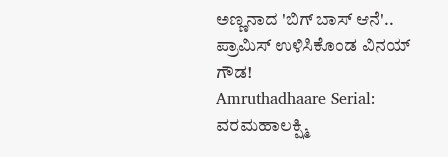ಅಣ್ಣನಾದ 'ಬಿಗ್‌ ಬಾಸ್‌ ಆನೆ'.. ಪ್ರಾಮಿಸ್ ಉಳಿಸಿಕೊಂಡ ವಿನಯ್ ಗೌಡ!
Amruthadhaare Serial: ವರಮಹಾಲಕ್ಷ್ಮಿ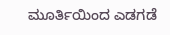ಮೂರ್ತಿಯಿಂದ ಎಡಗಡೆ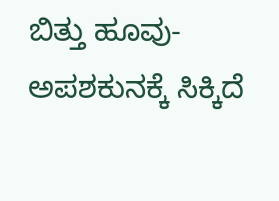ಬಿತ್ತು ಹೂವು- ಅಪಶಕುನಕ್ಕೆ ಸಿಕ್ಕಿದೆ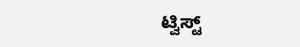ಟ್ವಿಸ್ಟ್